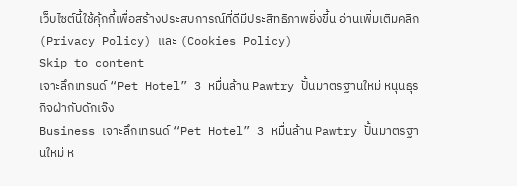เว็บไซต์นี้ใช้คุ้กกี้เพื่อสร้างประสบการณ์ที่ดีมีประสิทธิภาพยิ่งขี้น อ่านเพิ่มเติมคลิก (Privacy Policy) และ (Cookies Policy)
Skip to content
เจาะลึกเทรนด์ “Pet Hotel” 3 หมื่นล้าน Pawtry ปั้นมาตรฐานใหม่ หนุนธุรกิจฝ่ากับดักเจ๊ง
Business เจาะลึกเทรนด์ “Pet Hotel” 3 หมื่นล้าน Pawtry ปั้นมาตรฐานใหม่ ห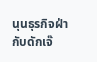นุนธุรกิจฝ่ากับดักเจ๊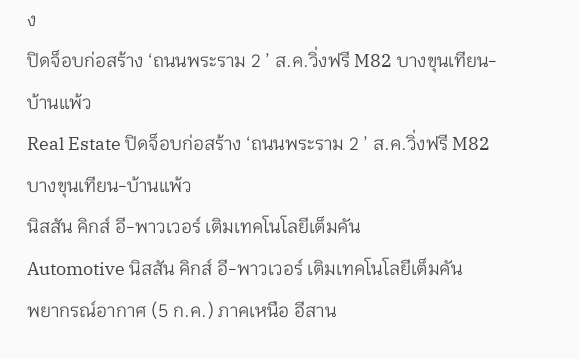ง
ปิดจ็อบก่อสร้าง ‘ถนนพระราม 2 ’ ส.ค.วิ่งฟรี M82 บางขุนเทียน-บ้านแพ้ว
Real Estate ปิดจ็อบก่อสร้าง ‘ถนนพระราม 2 ’ ส.ค.วิ่งฟรี M82 บางขุนเทียน-บ้านแพ้ว
นิสสัน คิกส์ อี-พาวเวอร์ เติมเทคโนโลยีเต็มคัน
Automotive นิสสัน คิกส์ อี-พาวเวอร์ เติมเทคโนโลยีเต็มคัน
พยากรณ์อากาศ (5 ก.ค.) ภาคเหนือ อีสาน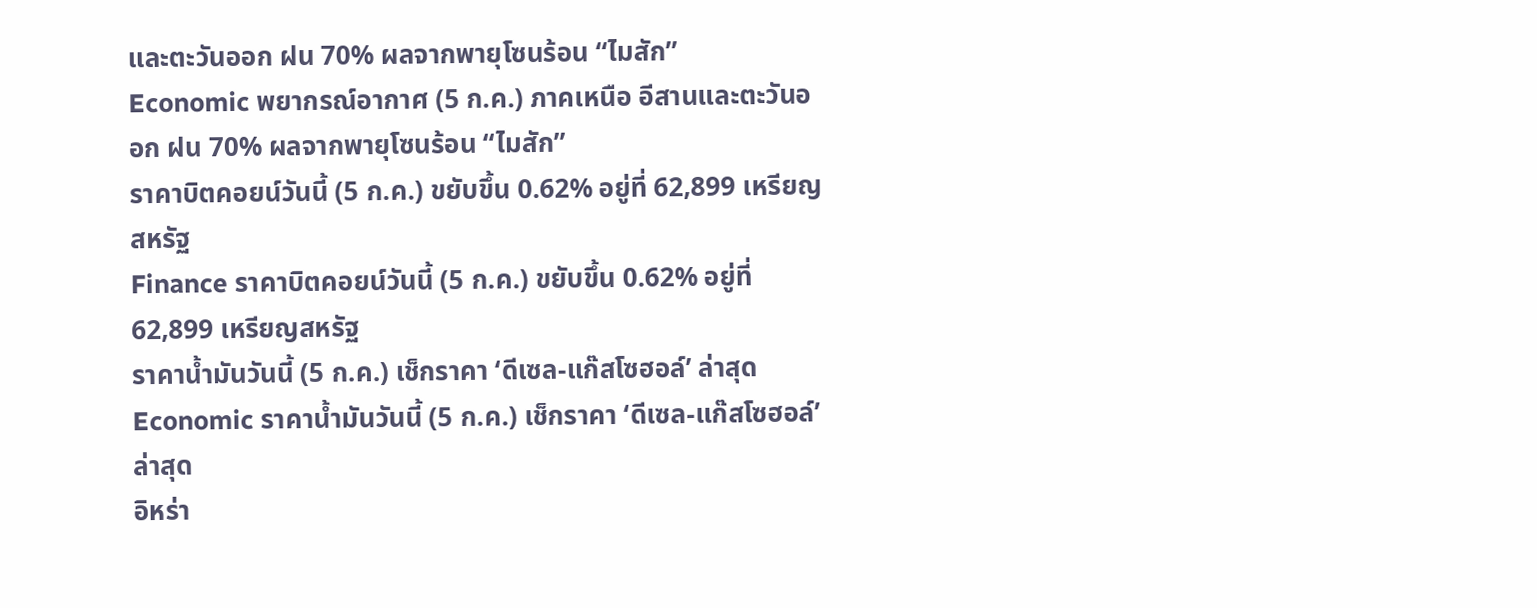และตะวันออก ฝน 70% ผลจากพายุโซนร้อน “ไมสัก”
Economic พยากรณ์อากาศ (5 ก.ค.) ภาคเหนือ อีสานและตะวันออก ฝน 70% ผลจากพายุโซนร้อน “ไมสัก”
ราคาบิตคอยน์วันนี้ (5 ก.ค.) ขยับขึ้น 0.62% อยู่ที่ 62,899 เหรียญสหรัฐ
Finance ราคาบิตคอยน์วันนี้ (5 ก.ค.) ขยับขึ้น 0.62% อยู่ที่ 62,899 เหรียญสหรัฐ
ราคาน้ำมันวันนี้ (5 ก.ค.) เช็กราคา ‘ดีเซล-แก๊สโซฮอล์’ ล่าสุด
Economic ราคาน้ำมันวันนี้ (5 ก.ค.) เช็กราคา ‘ดีเซล-แก๊สโซฮอล์’ ล่าสุด
อิหร่า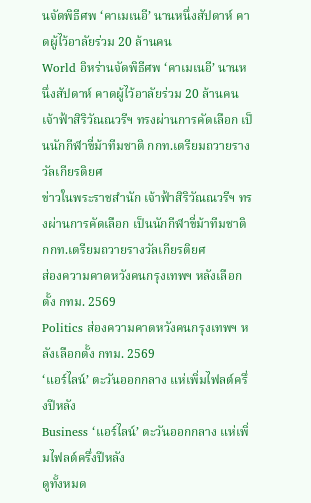นจัดพิธีศพ ‘คาเมเนอี’ นานหนึ่งสัปดาห์ คาดผู้ไว้อาลัยร่วม 20 ล้านคน
World อิหร่านจัดพิธีศพ ‘คาเมเนอี’ นานหนึ่งสัปดาห์ คาดผู้ไว้อาลัยร่วม 20 ล้านคน
เจ้าฟ้าสิริวัณณวรีฯ ทรงผ่านการคัดเลือก เป็นนักกีฬาขี่ม้าทีมชาติ กกท.เตรียมถวายรางวัลเกียรติยศ
ข่าวในพระราชสำนัก เจ้าฟ้าสิริวัณณวรีฯ ทรงผ่านการคัดเลือก เป็นนักกีฬาขี่ม้าทีมชาติ กกท.เตรียมถวายรางวัลเกียรติยศ
ส่องความคาดหวังคนกรุงเทพฯ หลังเลือกตั้ง กทม. 2569
Politics ส่องความคาดหวังคนกรุงเทพฯ หลังเลือกตั้ง กทม. 2569
‘แอร์ไลน์’ ตะวันออกกลาง แห่เพิ่มไฟลต์ครึ่งปีหลัง
Business ‘แอร์ไลน์’ ตะวันออกกลาง แห่เพิ่มไฟลต์ครึ่งปีหลัง
ดูทั้งหมด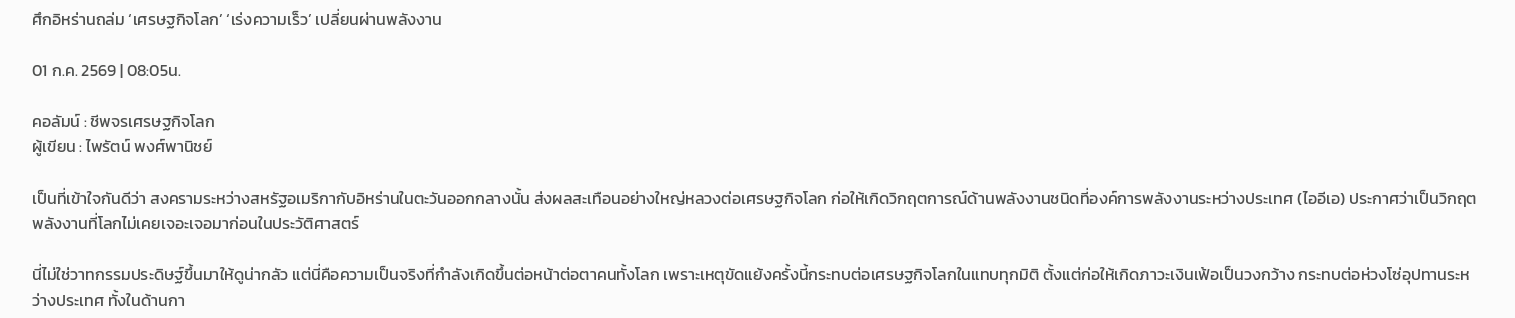ศึกอิหร่านถล่ม ‘เศรษฐกิจโลก’ ‘เร่งความเร็ว’ เปลี่ยนผ่านพลังงาน

01 ก.ค. 2569 | 08:05น.

คอลัมน์ : ชีพจรเศรษฐกิจโลก
ผู้เขียน : ไพรัตน์ พงศ์พานิชย์

เป็นที่เข้าใจกันดีว่า สงครามระหว่างสหรัฐอเมริกากับอิหร่านในตะวันออกกลางนั้น ส่งผลสะเทือนอย่างใหญ่หลวงต่อเศรษฐกิจโลก ก่อให้เกิดวิกฤตการณ์ด้านพลังงานชนิดที่องค์การพลังงานระหว่างประเทศ (ไออีเอ) ประกาศว่าเป็นวิกฤตพลังงานที่โลกไม่เคยเจอะเจอมาก่อนในประวัติศาสตร์

นี่ไม่ใช่วาทกรรมประดิษฐ์ขึ้นมาให้ดูน่ากลัว แต่นี่คือความเป็นจริงที่กำลังเกิดขึ้นต่อหน้าต่อตาคนทั้งโลก เพราะเหตุขัดแย้งครั้งนี้กระทบต่อเศรษฐกิจโลกในแทบทุกมิติ ตั้งแต่ก่อให้เกิดภาวะเงินเฟ้อเป็นวงกว้าง กระทบต่อห่วงโซ่อุปทานระหว่างประเทศ ทั้งในด้านกา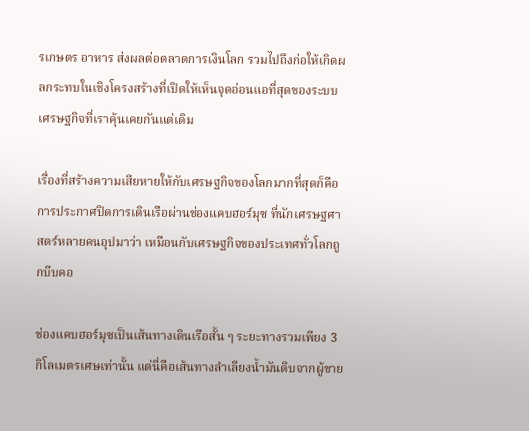รเกษตร อาหาร ส่งผลต่อตลาดการเงินโลก รวมไปถึงก่อให้เกิดผลกระทบในเชิงโครงสร้างที่เปิดให้เห็นจุดอ่อนแอที่สุดของระบบเศรษฐกิจที่เราคุ้นเคยกันแต่เดิม

เรื่องที่สร้างความเสียหายให้กับเศรษฐกิจของโลกมากที่สุดก็คือการประกาศปิดการเดินเรือผ่านช่องแคบฮอร์มุซ ที่นักเศรษฐศาสตร์หลายคนอุปมาว่า เหมือนกับเศรษฐกิจของประเทศทั่วโลกถูกบีบคอ

ช่องแคบฮอร์มุซเป็นเส้นทางเดินเรือสั้น ๆ ระยะทางรวมเพียง 3 กิโลเมตรเศษเท่านั้น แต่นี่คือเส้นทางลำเลียงน้ำมันดิบจากผู้ขาย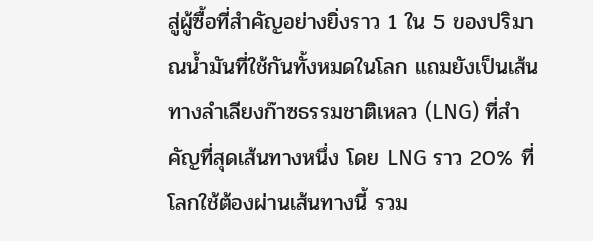สู่ผู้ซื้อที่สำคัญอย่างยิ่งราว 1 ใน 5 ของปริมาณน้ำมันที่ใช้กันทั้งหมดในโลก แถมยังเป็นเส้นทางลำเลียงก๊าซธรรมชาติเหลว (LNG) ที่สำคัญที่สุดเส้นทางหนึ่ง โดย LNG ราว 20% ที่โลกใช้ต้องผ่านเส้นทางนี้ รวม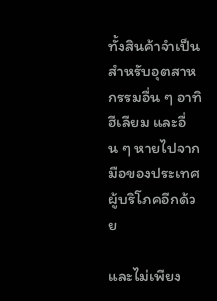ทั้งสินค้าจำเป็นสำหรับอุตสาหกรรมอื่น ๆ อาทิ ฮีเลียม และอื่น ๆ หายไปจากมือของประเทศผู้บริโภคอีกด้วย

และไม่เพียง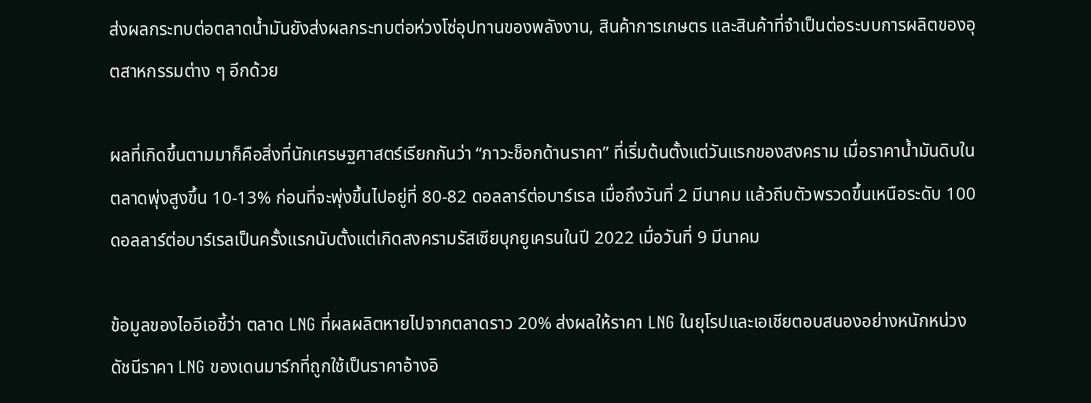ส่งผลกระทบต่อตลาดน้ำมันยังส่งผลกระทบต่อห่วงโซ่อุปทานของพลังงาน, สินค้าการเกษตร และสินค้าที่จำเป็นต่อระบบการผลิตของอุตสาหกรรมต่าง ๆ อีกด้วย

ผลที่เกิดขึ้นตามมาก็คือสิ่งที่นักเศรษฐศาสตร์เรียกกันว่า “ภาวะช็อกด้านราคา” ที่เริ่มต้นตั้งแต่วันแรกของสงคราม เมื่อราคาน้ำมันดิบในตลาดพุ่งสูงขึ้น 10-13% ก่อนที่จะพุ่งขึ้นไปอยู่ที่ 80-82 ดอลลาร์ต่อบาร์เรล เมื่อถึงวันที่ 2 มีนาคม แล้วถีบตัวพรวดขึ้นเหนือระดับ 100 ดอลลาร์ต่อบาร์เรลเป็นครั้งแรกนับตั้งแต่เกิดสงครามรัสเซียบุกยูเครนในปี 2022 เมื่อวันที่ 9 มีนาคม

ข้อมูลของไออีเอชี้ว่า ตลาด LNG ที่ผลผลิตหายไปจากตลาดราว 20% ส่งผลให้ราคา LNG ในยุโรปและเอเชียตอบสนองอย่างหนักหน่วง ดัชนีราคา LNG ของเดนมาร์กที่ถูกใช้เป็นราคาอ้างอิ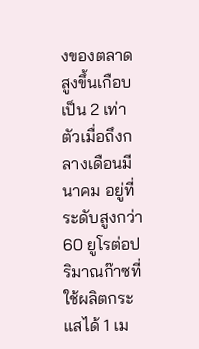งของตลาด สูงขึ้นเกือบเป็น 2 เท่าตัวเมื่อถึงกลางเดือนมีนาคม อยู่ที่ระดับสูงกว่า 60 ยูโรต่อปริมาณก๊าซที่ใช้ผลิตกระแสได้ 1 เม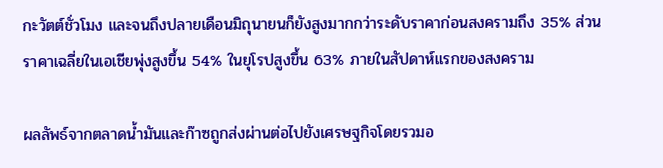กะวัตต์ชั่วโมง และจนถึงปลายเดือนมิถุนายนก็ยังสูงมากกว่าระดับราคาก่อนสงครามถึง 35% ส่วนราคาเฉลี่ยในเอเชียพุ่งสูงขึ้น 54% ในยุโรปสูงขึ้น 63% ภายในสัปดาห์แรกของสงคราม

ผลลัพธ์จากตลาดน้ำมันและก๊าซถูกส่งผ่านต่อไปยังเศรษฐกิจโดยรวมอ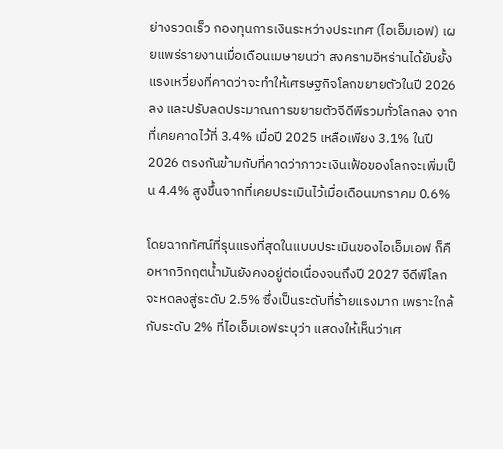ย่างรวดเร็ว กองทุนการเงินระหว่างประเทศ (ไอเอ็มเอฟ) เผยแพร่รายงานเมื่อเดือนเมษายนว่า สงครามอิหร่านได้ยับยั้งแรงเหวี่ยงที่คาดว่าจะทำให้เศรษฐกิจโลกขยายตัวในปี 2026 ลง และปรับลดประมาณการขยายตัวจีดีพีรวมทั่วโลกลง จากที่เคยคาดไว้ที่ 3.4% เมื่อปี 2025 เหลือเพียง 3.1% ในปี 2026 ตรงกันข้ามกับที่คาดว่าภาวะเงินเฟ้อของโลกจะเพิ่มเป็น 4.4% สูงขึ้นจากที่เคยประเมินไว้เมื่อเดือนมกราคม 0.6%

โดยฉากทัศน์ที่รุนแรงที่สุดในแบบประเมินของไอเอ็มเอฟ ก็คือหากวิกฤตน้ำมันยังคงอยู่ต่อเนื่องจนถึงปี 2027 จีดีพีโลกจะหดลงสู่ระดับ 2.5% ซึ่งเป็นระดับที่ร้ายแรงมาก เพราะใกล้กับระดับ 2% ที่ไอเอ็มเอฟระบุว่า แสดงให้เห็นว่าเศ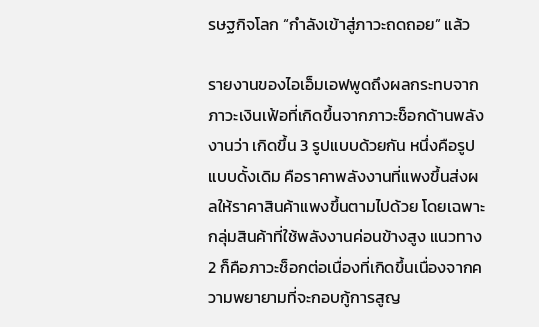รษฐกิจโลก “กำลังเข้าสู่ภาวะถดถอย” แล้ว

รายงานของไอเอ็มเอฟพูดถึงผลกระทบจากภาวะเงินเฟ้อที่เกิดขึ้นจากภาวะช็อกด้านพลังงานว่า เกิดขึ้น 3 รูปแบบด้วยกัน หนึ่งคือรูปแบบดั้งเดิม คือราคาพลังงานที่แพงขึ้นส่งผลให้ราคาสินค้าแพงขึ้นตามไปด้วย โดยเฉพาะกลุ่มสินค้าที่ใช้พลังงานค่อนข้างสูง แนวทาง 2 ก็คือภาวะช็อกต่อเนื่องที่เกิดขึ้นเนื่องจากความพยายามที่จะกอบกู้การสูญ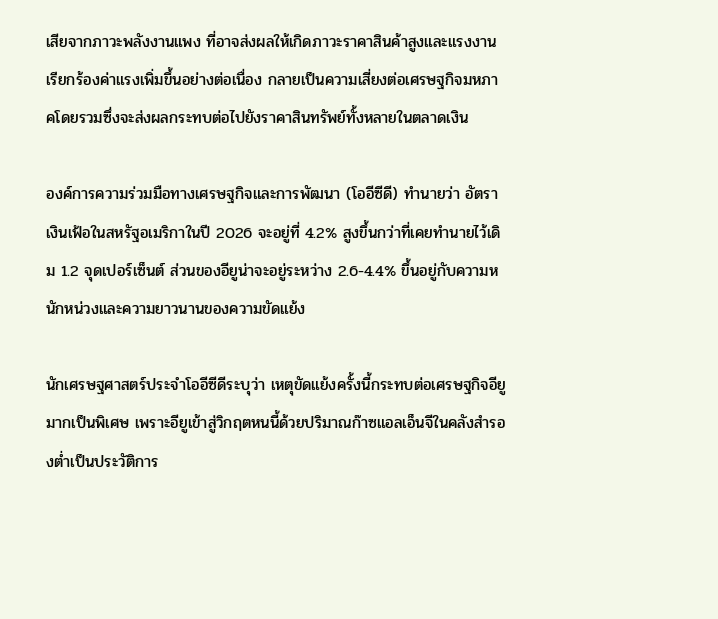เสียจากภาวะพลังงานแพง ที่อาจส่งผลให้เกิดภาวะราคาสินค้าสูงและแรงงานเรียกร้องค่าแรงเพิ่มขึ้นอย่างต่อเนื่อง กลายเป็นความเสี่ยงต่อเศรษฐกิจมหภาคโดยรวมซึ่งจะส่งผลกระทบต่อไปยังราคาสินทรัพย์ทั้งหลายในตลาดเงิน

องค์การความร่วมมือทางเศรษฐกิจและการพัฒนา (โออีซีดี) ทำนายว่า อัตราเงินเฟ้อในสหรัฐอเมริกาในปี 2026 จะอยู่ที่ 4.2% สูงขึ้นกว่าที่เคยทำนายไว้เดิม 1.2 จุดเปอร์เซ็นต์ ส่วนของอียูน่าจะอยู่ระหว่าง 2.6-4.4% ขึ้นอยู่กับความหนักหน่วงและความยาวนานของความขัดแย้ง

นักเศรษฐศาสตร์ประจำโออีซีดีระบุว่า เหตุขัดแย้งครั้งนี้กระทบต่อเศรษฐกิจอียูมากเป็นพิเศษ เพราะอียูเข้าสู่วิกฤตหนนี้ด้วยปริมาณก๊าซแอลเอ็นจีในคลังสำรองต่ำเป็นประวัติการ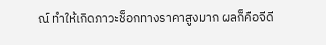ณ์ ทำให้เกิดภาวะช็อกทางราคาสูงมาก ผลก็คือจีดี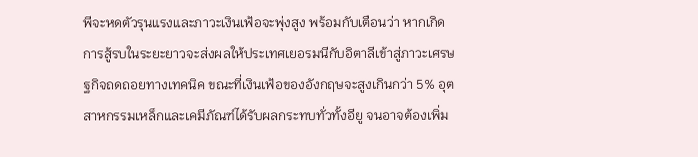พีจะหดตัวรุนแรงและภาวะเงินเฟ้อจะพุ่งสูง พร้อมกับเตือนว่า หากเกิดการสู้รบในระยะยาวจะส่งผลให้ประเทศเยอรมนีกับอิตาลีเข้าสู่ภาวะเศรษฐกิจถดถอยทางเทคนิค ขณะที่เงินเฟ้อของอังกฤษจะสูงเกินกว่า 5% อุตสาหกรรมเหล็กและเคมีภัณฑ์ได้รับผลกระทบทั่วทั้งอียู จนอาจต้องเพิ่ม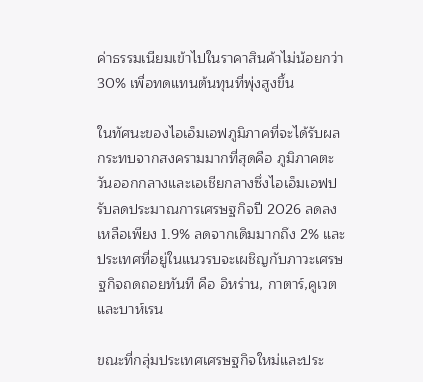ค่าธรรมเนียมเข้าไปในราคาสินค้าไม่น้อยกว่า 30% เพื่อทดแทนต้นทุนที่พุ่งสูงขึ้น

ในทัศนะของไอเอ็มเอฟภูมิภาคที่จะได้รับผลกระทบจากสงครามมากที่สุดคือ ภูมิภาคตะวันออกกลางและเอเชียกลางซึ่งไอเอ็มเอฟปรับลดประมาณการเศรษฐกิจปี 2026 ลดลงเหลือเพียง 1.9% ลดจากเดิมมากถึง 2% และประเทศที่อยู่ในแนวรบจะเผชิญกับภาวะเศรษฐกิจถดถอยทันที คือ อิหร่าน, กาตาร์,คูเวต และบาห์เรน

ขณะที่กลุ่มประเทศเศรษฐกิจใหม่และประ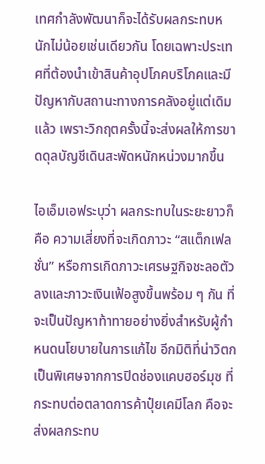เทศกำลังพัฒนาก็จะได้รับผลกระทบหนักไม่น้อยเช่นเดียวกัน โดยเฉพาะประเทศที่ต้องนำเข้าสินค้าอุปโภคบริโภคและมีปัญหากับสถานะทางการคลังอยู่แต่เดิมแล้ว เพราะวิกฤตครั้งนี้จะส่งผลให้การขาดดุลบัญชีเดินสะพัดหนักหน่วงมากขึ้น

ไอเอ็มเอฟระบุว่า ผลกระทบในระยะยาวก็คือ ความเสี่ยงที่จะเกิดภาวะ “สแต็กเฟลชั่น” หรือการเกิดภาวะเศรษฐกิจชะลอตัวลงและภาวะเงินเฟ้อสูงขึ้นพร้อม ๆ กัน ที่จะเป็นปัญหาท้าทายอย่างยิ่งสำหรับผู้กำหนดนโยบายในการแก้ไข อีกมิติที่น่าวิตกเป็นพิเศษจากการปิดช่องแคบฮอร์มุซ ที่กระทบต่อตลาดการค้าปุ๋ยเคมีโลก คือจะส่งผลกระทบ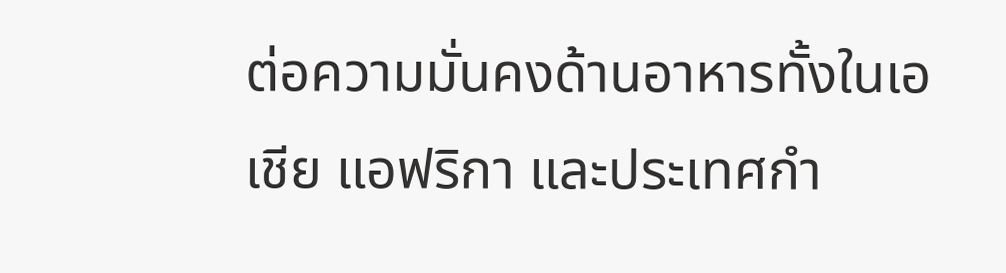ต่อความมั่นคงด้านอาหารทั้งในเอเชีย แอฟริกา และประเทศกำ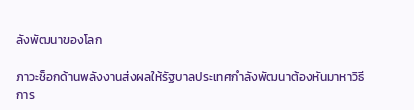ลังพัฒนาของโลก

ภาวะช็อกด้านพลังงานส่งผลให้รัฐบาลประเทศกำลังพัฒนาต้องหันมาหาวิธีการ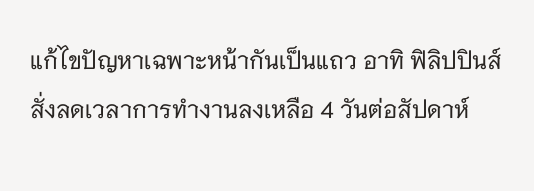แก้ไขปัญหาเฉพาะหน้ากันเป็นแถว อาทิ ฟิลิปปินส์ สั่งลดเวลาการทำงานลงเหลือ 4 วันต่อสัปดาห์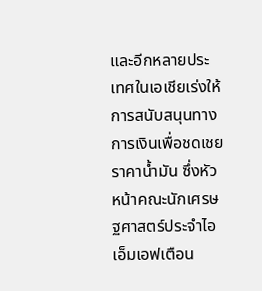และอีกหลายประเทศในเอเชียเร่งให้การสนับสนุนทางการเงินเพื่อชดเชยราคาน้ำมัน ซึ่งหัวหน้าคณะนักเศรษฐศาสตร์ประจำไอเอ็มเอฟเตือน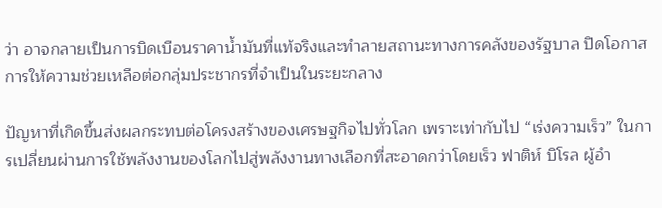ว่า อาจกลายเป็นการบิดเบือนราคาน้ำมันที่แท้จริงและทำลายสถานะทางการคลังของรัฐบาล ปิดโอกาสการให้ความช่วยเหลือต่อกลุ่มประชากรที่จำเป็นในระยะกลาง

ปัญหาที่เกิดขึ้นส่งผลกระทบต่อโครงสร้างของเศรษฐกิจไปทั่วโลก เพราะเท่ากับไป “เร่งความเร็ว” ในการเปลี่ยนผ่านการใช้พลังงานของโลกไปสู่พลังงานทางเลือกที่สะอาดกว่าโดยเร็ว ฟาติห์ บิโรล ผู้อำ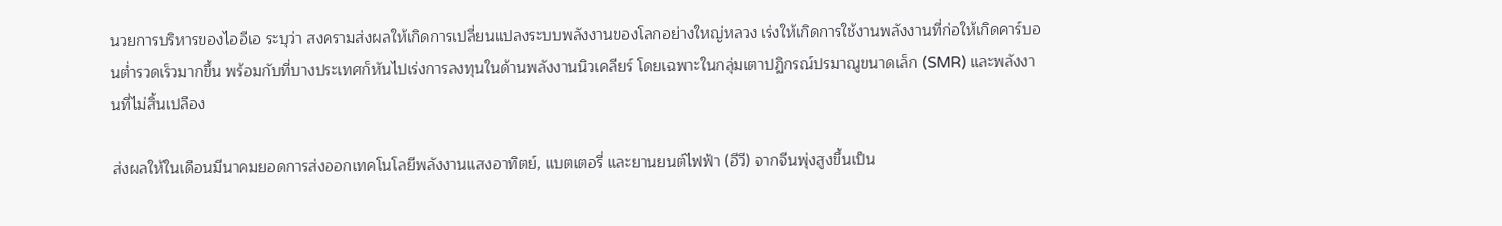นวยการบริหารของไออีเอ ระบุว่า สงครามส่งผลให้เกิดการเปลี่ยนแปลงระบบพลังงานของโลกอย่างใหญ่หลวง เร่งให้เกิดการใช้งานพลังงานที่ก่อให้เกิดคาร์บอนต่ำรวดเร็วมากขึ้น พร้อมกับที่บางประเทศก็หันไปเร่งการลงทุนในด้านพลังงานนิวเคลียร์ โดยเฉพาะในกลุ่มเตาปฏิกรณ์ปรมาณูขนาดเล็ก (SMR) และพลังงานที่ไม่สิ้นเปลือง

ส่งผลให้ในเดือนมีนาคมยอดการส่งออกเทคโนโลยีพลังงานแสงอาทิตย์, แบตเตอรี่ และยานยนต์ไฟฟ้า (อีวี) จากจีนพุ่งสูงขึ้นเป็น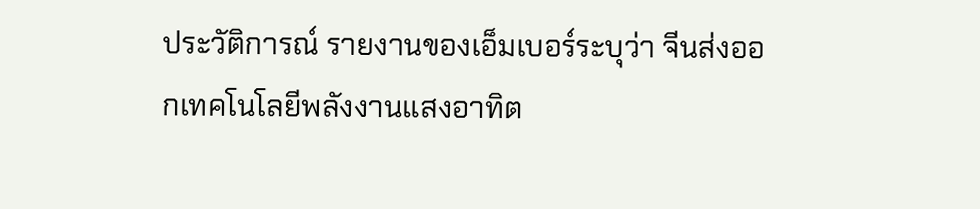ประวัติการณ์ รายงานของเอ็มเบอร์ระบุว่า จีนส่งออกเทคโนโลยีพลังงานแสงอาทิต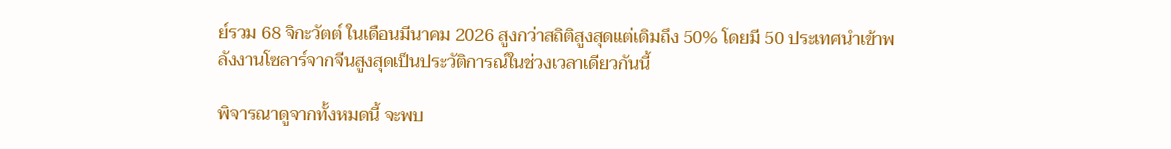ย์รวม 68 จิกะวัตต์ ในเดือนมีนาคม 2026 สูงกว่าสถิติสูงสุดแต่เดิมถึง 50% โดยมี 50 ประเทศนำเข้าพลังงานโซลาร์จากจีนสูงสุดเป็นประวัติการณ์ในช่วงเวลาเดียวกันนี้

พิจารณาดูจากทั้งหมดนี้ จะพบ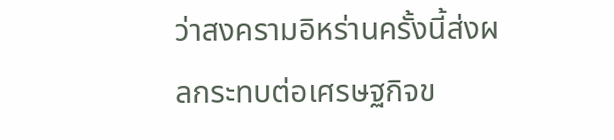ว่าสงครามอิหร่านครั้งนี้ส่งผลกระทบต่อเศรษฐกิจข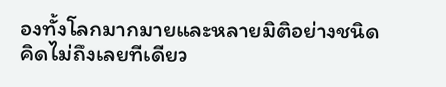องทั้งโลกมากมายและหลายมิติอย่างชนิดคิดไม่ถึงเลยทีเดียว